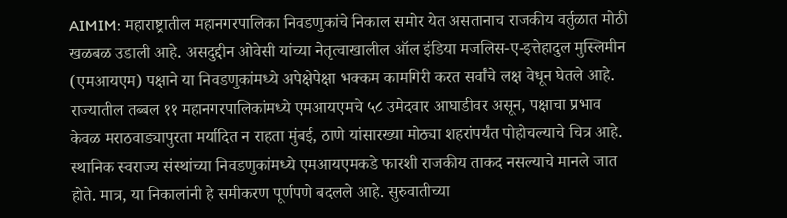AIMIM: महाराष्ट्रातील महानगरपालिका निवडणुकांचे निकाल समोर येत असतानाच राजकीय वर्तुळात मोठी खळबळ उडाली आहे. असदुद्दीन ओवेसी यांच्या नेतृत्वाखालील ऑल इंडिया मजलिस-ए-इत्तेहादुल मुस्लिमीन (एमआयएम) पक्षाने या निवडणुकांमध्ये अपेक्षेपेक्षा भक्कम कामगिरी करत सर्वांचे लक्ष वेधून घेतले आहे. राज्यातील तब्बल ११ महानगरपालिकांमध्ये एमआयएमचे ५८ उमेदवार आघाडीवर असून, पक्षाचा प्रभाव केवळ मराठवाड्यापुरता मर्यादित न राहता मुंबई, ठाणे यांसारख्या मोठ्या शहरांपर्यंत पोहोचल्याचे चित्र आहे.
स्थानिक स्वराज्य संस्थांच्या निवडणुकांमध्ये एमआयएमकडे फारशी राजकीय ताकद नसल्याचे मानले जात होते. मात्र, या निकालांनी हे समीकरण पूर्णपणे बदलले आहे. सुरुवातीच्या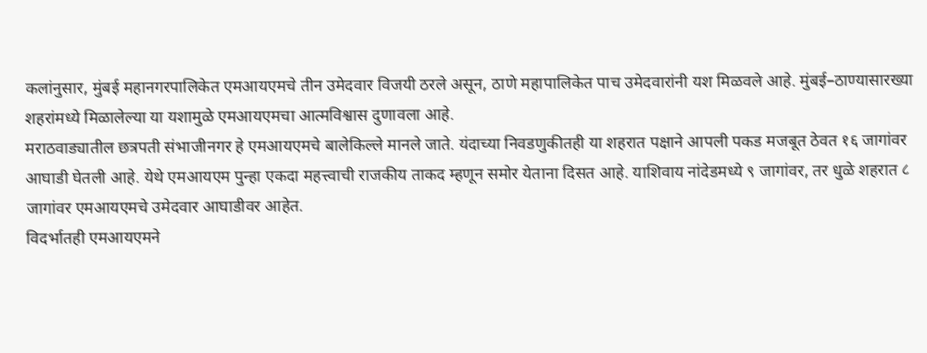कलांनुसार, मुंबई महानगरपालिकेत एमआयएमचे तीन उमेदवार विजयी ठरले असून, ठाणे महापालिकेत पाच उमेदवारांनी यश मिळवले आहे. मुंबई–ठाण्यासारख्या शहरांमध्ये मिळालेल्या या यशामुळे एमआयएमचा आत्मविश्वास दुणावला आहे.
मराठवाड्यातील छत्रपती संभाजीनगर हे एमआयएमचे बालेकिल्ले मानले जाते. यंदाच्या निवडणुकीतही या शहरात पक्षाने आपली पकड मजबूत ठेवत १६ जागांवर आघाडी घेतली आहे. येथे एमआयएम पुन्हा एकदा महत्त्वाची राजकीय ताकद म्हणून समोर येताना दिसत आहे. याशिवाय नांदेडमध्ये ९ जागांवर, तर धुळे शहरात ८ जागांवर एमआयएमचे उमेदवार आघाडीवर आहेत.
विदर्भातही एमआयएमने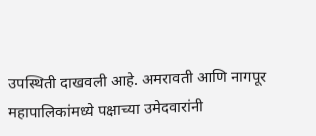उपस्थिती दाखवली आहे. अमरावती आणि नागपूर महापालिकांमध्ये पक्षाच्या उमेदवारांनी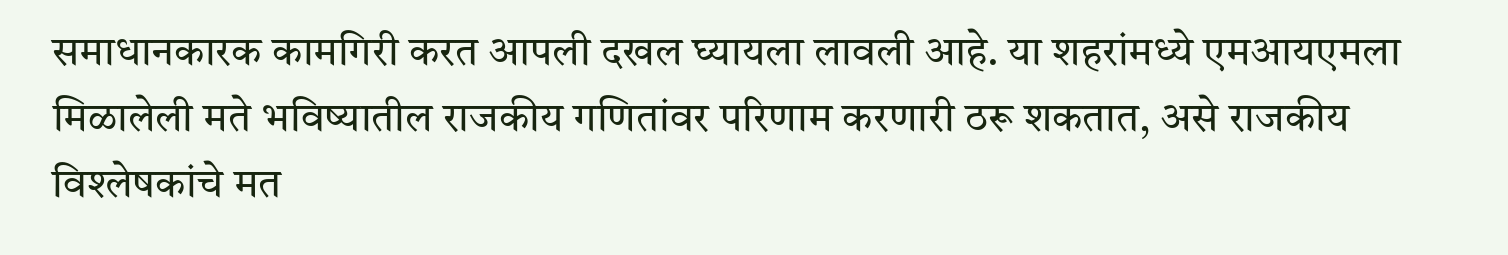समाधानकारक कामगिरी करत आपली दखल घ्यायला लावली आहे. या शहरांमध्ये एमआयएमला मिळालेली मते भविष्यातील राजकीय गणितांवर परिणाम करणारी ठरू शकतात, असे राजकीय विश्लेषकांचे मत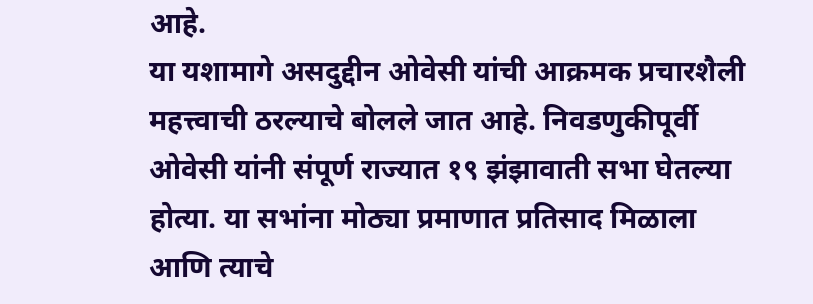आहे.
या यशामागे असदुद्दीन ओवेसी यांची आक्रमक प्रचारशैली महत्त्वाची ठरल्याचे बोलले जात आहे. निवडणुकीपूर्वी ओवेसी यांनी संपूर्ण राज्यात १९ झंझावाती सभा घेतल्या होत्या. या सभांना मोठ्या प्रमाणात प्रतिसाद मिळाला आणि त्याचे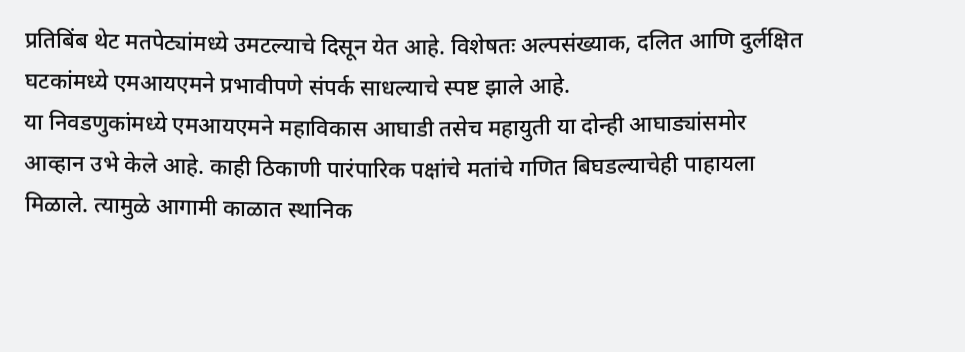प्रतिबिंब थेट मतपेट्यांमध्ये उमटल्याचे दिसून येत आहे. विशेषतः अल्पसंख्याक, दलित आणि दुर्लक्षित घटकांमध्ये एमआयएमने प्रभावीपणे संपर्क साधल्याचे स्पष्ट झाले आहे.
या निवडणुकांमध्ये एमआयएमने महाविकास आघाडी तसेच महायुती या दोन्ही आघाड्यांसमोर आव्हान उभे केले आहे. काही ठिकाणी पारंपारिक पक्षांचे मतांचे गणित बिघडल्याचेही पाहायला मिळाले. त्यामुळे आगामी काळात स्थानिक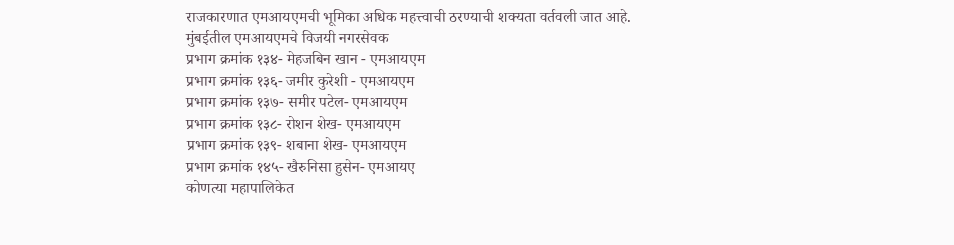राजकारणात एमआयएमची भूमिका अधिक महत्त्वाची ठरण्याची शक्यता वर्तवली जात आहे.
मुंबईतील एमआयएमचे विजयी नगरसेवक
प्रभाग क्रमांक १३४- मेहजबिन खान - एमआयएम
प्रभाग क्रमांक १३६- जमीर कुरेशी - एमआयएम
प्रभाग क्रमांक १३७- समीर पटेल- एमआयएम
प्रभाग क्रमांक १३८- रोशन शेख- एमआयएम
प्रभाग क्रमांक १३९- शबाना शेख- एमआयएम
प्रभाग क्रमांक १४५- खैरुनिसा हुसेन- एमआयए
कोणत्या महापालिकेत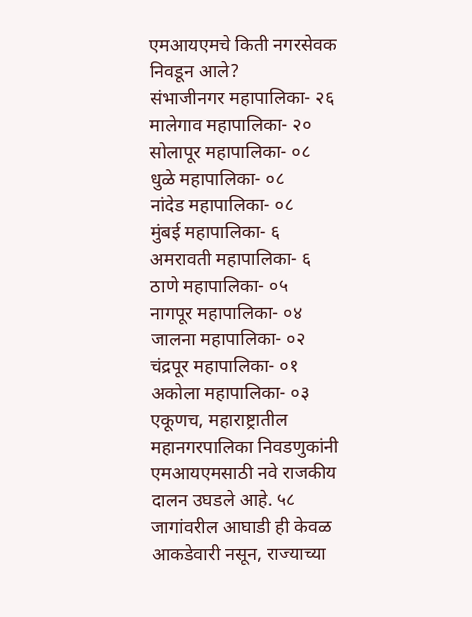एमआयएमचे किती नगरसेवक निवडून आले?
संभाजीनगर महापालिका- २६
मालेगाव महापालिका- २०
सोलापूर महापालिका- ०८
धुळे महापालिका- ०८
नांदेड महापालिका- ०८
मुंबई महापालिका- ६
अमरावती महापालिका- ६
ठाणे महापालिका- ०५
नागपूर महापालिका- ०४
जालना महापालिका- ०२
चंद्रपूर महापालिका- ०१
अकोला महापालिका- ०३
एकूणच, महाराष्ट्रातील महानगरपालिका निवडणुकांनी एमआयएमसाठी नवे राजकीय दालन उघडले आहे. ५८ जागांवरील आघाडी ही केवळ आकडेवारी नसून, राज्याच्या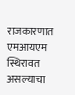राजकारणात एमआयएम स्थिरावत असल्याचा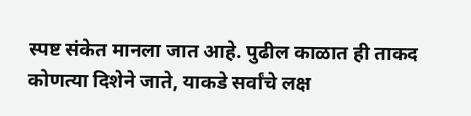स्पष्ट संकेत मानला जात आहे. पुढील काळात ही ताकद कोणत्या दिशेने जाते, याकडे सर्वांचे लक्ष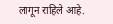लागून राहिले आहे.